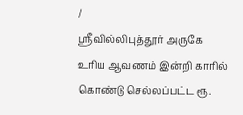/
ஸ்ரீவில்லிபுத்தூர் அருகே உரிய ஆவணம் இன்றி காரில் கொண்டு செல்லப்பட்ட ரூ.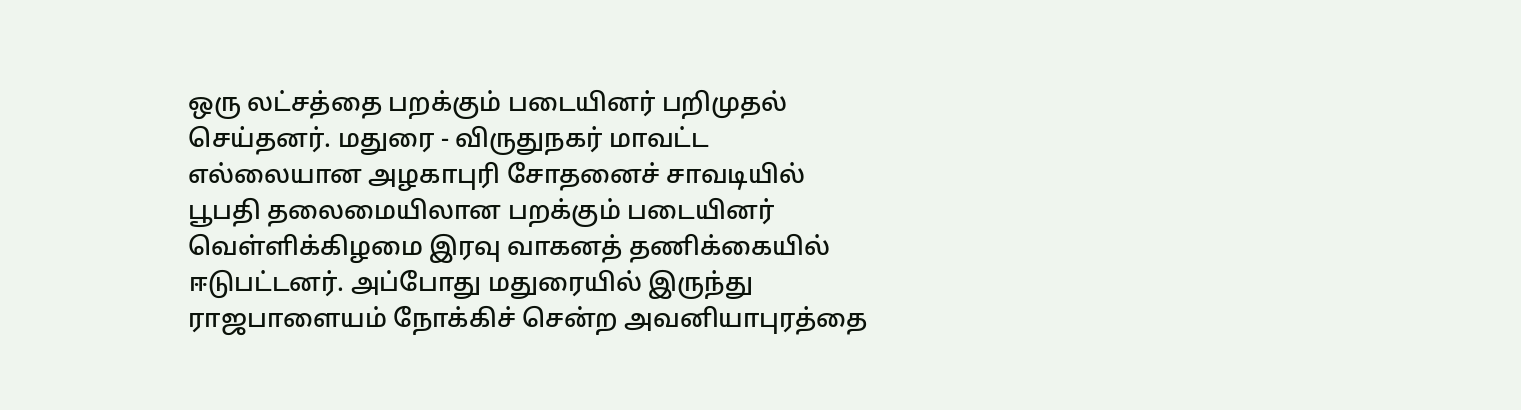ஒரு லட்சத்தை பறக்கும் படையினர் பறிமுதல் செய்தனர். மதுரை - விருதுநகர் மாவட்ட எல்லையான அழகாபுரி சோதனைச் சாவடியில் பூபதி தலைமையிலான பறக்கும் படையினர் வெள்ளிக்கிழமை இரவு வாகனத் தணிக்கையில் ஈடுபட்டனர். அப்போது மதுரையில் இருந்து ராஜபாளையம் நோக்கிச் சென்ற அவனியாபுரத்தை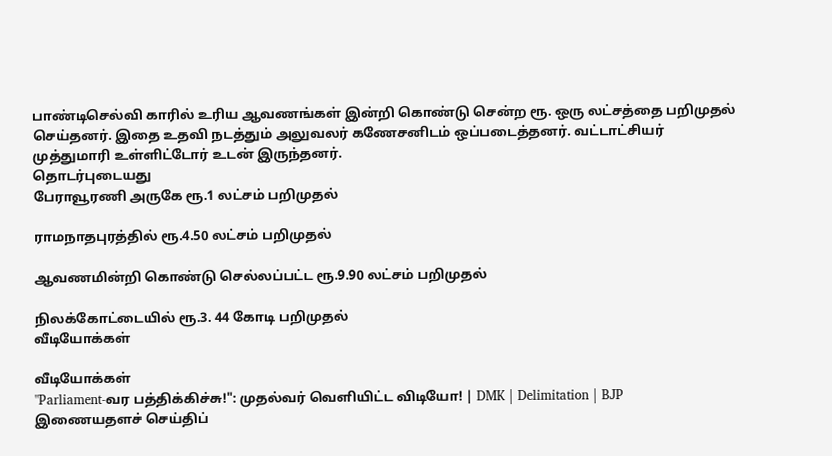பாண்டிசெல்வி காரில் உரிய ஆவணங்கள் இன்றி கொண்டு சென்ற ரூ. ஒரு லட்சத்தை பறிமுதல் செய்தனர். இதை உதவி நடத்தும் அலுவலர் கணேசனிடம் ஒப்படைத்தனர். வட்டாட்சியர் முத்துமாரி உள்ளிட்டோர் உடன் இருந்தனர்.
தொடர்புடையது
பேராவூரணி அருகே ரூ.1 லட்சம் பறிமுதல்

ராமநாதபுரத்தில் ரூ.4.50 லட்சம் பறிமுதல்

ஆவணமின்றி கொண்டு செல்லப்பட்ட ரூ.9.90 லட்சம் பறிமுதல்

நிலக்கோட்டையில் ரூ.3. 44 கோடி பறிமுதல்
வீடியோக்கள்

வீடியோக்கள்
"Parliament-வர பத்திக்கிச்சு!": முதல்வர் வெளியிட்ட விடியோ! | DMK | Delimitation | BJP
இணையதளச் செய்திப்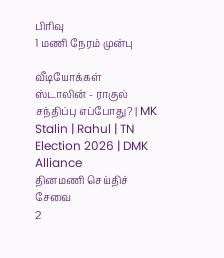பிரிவு
1 மணி நேரம் முன்பு

வீடியோக்கள்
ஸ்டாலின் - ராகுல் சந்திப்பு எப்போது? | MK Stalin | Rahul | TN Election 2026 | DMK Alliance
தினமணி செய்திச் சேவை
2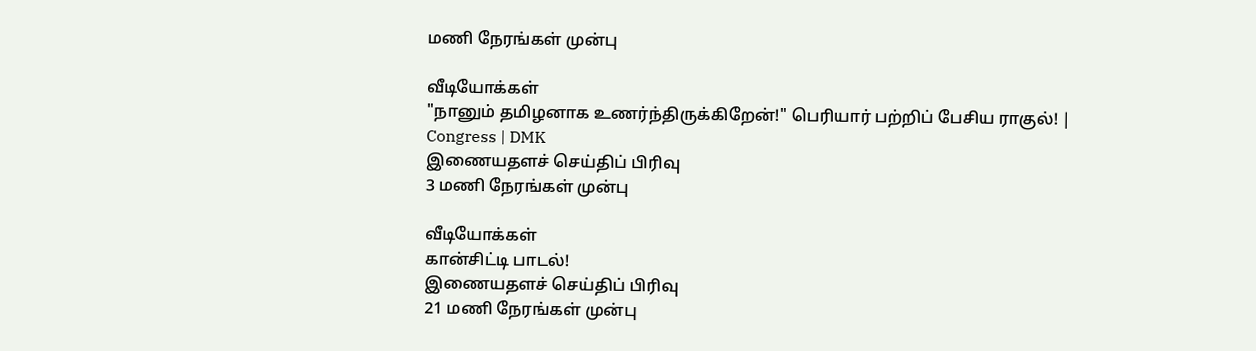மணி நேரங்கள் முன்பு

வீடியோக்கள்
"நானும் தமிழனாக உணர்ந்திருக்கிறேன்!" பெரியார் பற்றிப் பேசிய ராகுல்! | Congress | DMK
இணையதளச் செய்திப் பிரிவு
3 மணி நேரங்கள் முன்பு

வீடியோக்கள்
கான்சிட்டி பாடல்!
இணையதளச் செய்திப் பிரிவு
21 மணி நேரங்கள் முன்பு